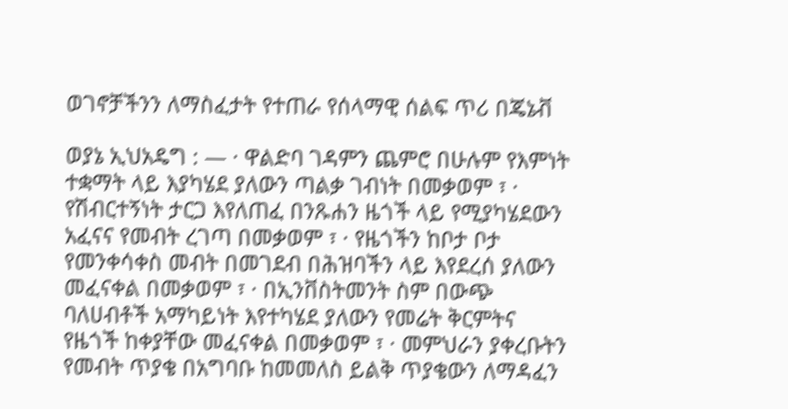ወገኖቻችንን ለማስፈታት የተጠራ የሰላማዊ ሰልፍ ጥሪ በጄኔቭ

ወያኔ ኢህአዴግ : — · ዋልድባ ገዳምን ጨምሮ በሁሉም የእምነት ተቋማት ላይ እያካሄደ ያለውን ጣልቃ ገብነት በመቃወም ፣ · የሽብርተኝነት ታርጋ እየለጠፈ በንጹሐን ዜጎች ላይ የሚያካሄደውን አፈናና የመብት ረገጣ በመቃወም ፣ · የዜጎችን ከቦታ ቦታ የመንቀሳቀስ መብት በመገደብ በሕዝባችን ላይ እየደረሰ ያለውን መፈናቀል በመቃወም ፣ · በኢንቨስትመንት ስም በውጭ ባለሀብቶች አማካይነት እየተካሄደ ያለውን የመሬት ቅርምትና የዜጎች ከቀያቸው መፈናቀል በመቃወም ፣ · መምህራን ያቀረቡትን የመብት ጥያቄ በአግባቡ ከመመለስ ይልቅ ጥያቄውን ለማዳፈን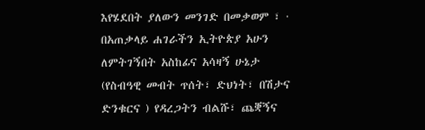እየሄደበት ያለውን መንገድ በመቃወም ፣ · በአጠቃላይ ሐገራችን ኢትዮጵያ አሁን ለምትገኝበት አስከፊና አሳዛኝ ሁኔታ (የስብዓዊ መብት ጥሰት፣ ድህነት፣ በሽታና ድንቁርና ) የዳረጋትን ብልሹ፣ ጨቛኝና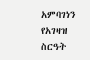አምባገነን የአገዛዝ ስርዓት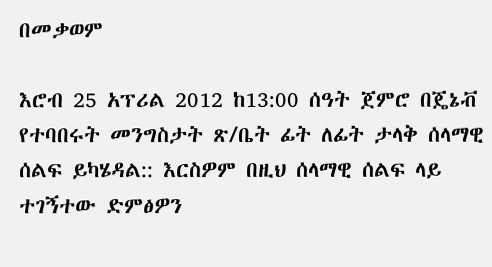በመቃወም

እሮብ 25 አፕሪል 2012 ከ13:00 ሰዓት ጀምሮ በጄኔቭ የተባበሩት መንግስታት ጽ/ቤት ፊት ለፊት ታላቅ ሰላማዊ ሰልፍ ይካሄዳል:: እርስዎም በዚህ ሰላማዊ ሰልፍ ላይ ተገኝተው ድምፅዎን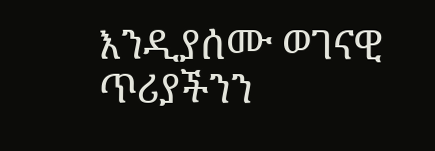እንዲያሰሙ ወገናዊ ጥሪያችንን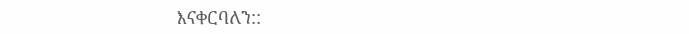እናቀርባለን::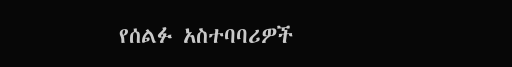የሰልፉ አስተባባሪዎች